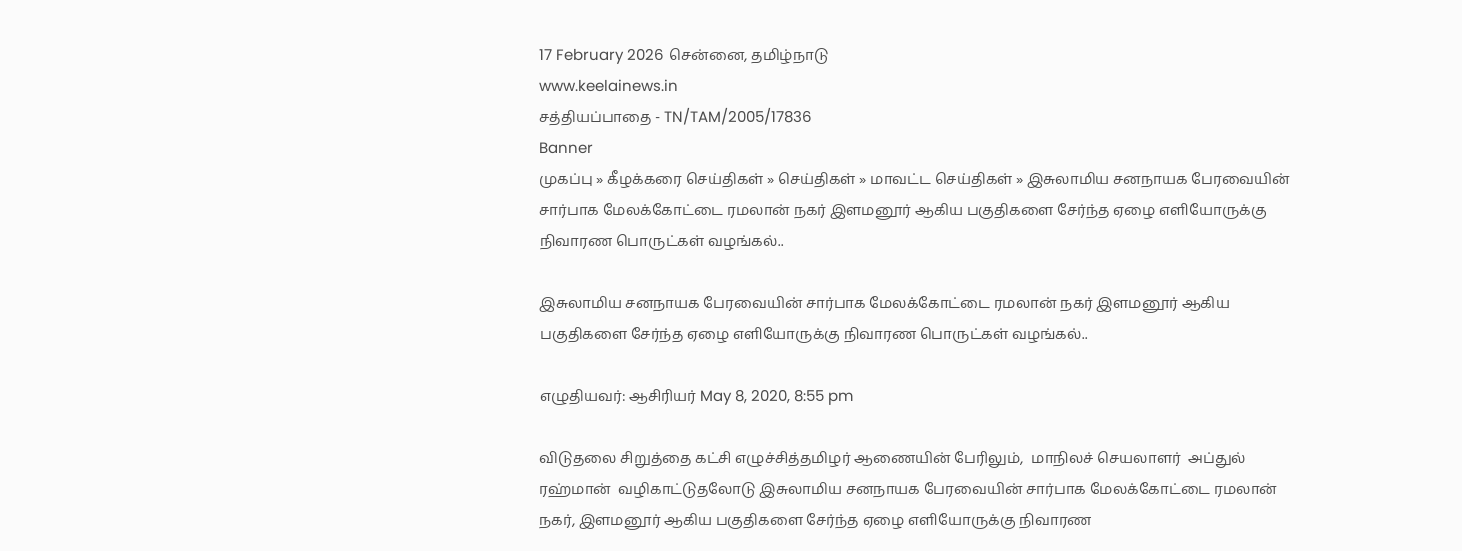17 February 2026 சென்னை, தமிழ்நாடு
www.keelainews.in
சத்தியப்பாதை - TN/TAM/2005/17836
Banner
முகப்பு » கீழக்கரை செய்திகள் » செய்திகள் » மாவட்ட செய்திகள் » இசுலாமிய சனநாயக பேரவையின் சார்பாக மேலக்கோட்டை ரமலான் நகர் இளமனூர் ஆகிய பகுதிகளை சேர்ந்த ஏழை எளியோருக்கு நிவாரண பொருட்கள் வழங்கல்..

இசுலாமிய சனநாயக பேரவையின் சார்பாக மேலக்கோட்டை ரமலான் நகர் இளமனூர் ஆகிய பகுதிகளை சேர்ந்த ஏழை எளியோருக்கு நிவாரண பொருட்கள் வழங்கல்..

எழுதியவர்: ஆசிரியர் May 8, 2020, 8:55 pm

விடுதலை சிறுத்தை கட்சி எழுச்சித்தமிழர் ஆணையின் பேரிலும்,  மாநிலச் செயலாளர்  அப்துல் ரஹ்மான்  வழிகாட்டுதலோடு இசுலாமிய சனநாயக பேரவையின் சார்பாக மேலக்கோட்டை ரமலான் நகர், இளமனூர் ஆகிய பகுதிகளை சேர்ந்த ஏழை எளியோருக்கு நிவாரண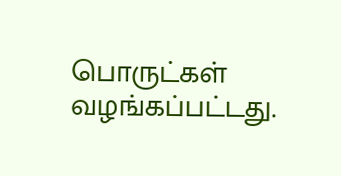பொருட்கள் வழங்கப்பட்டது.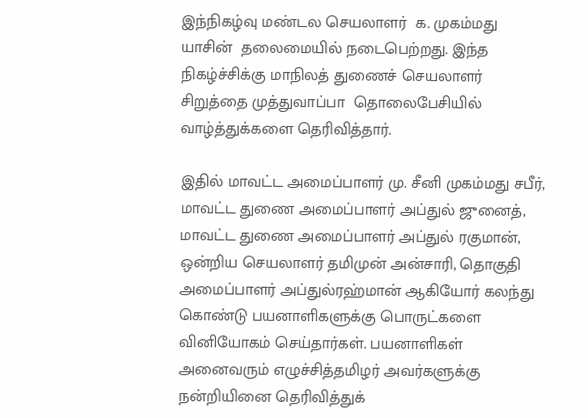இந்நிகழ்வு மண்டல செயலாளர்  க. முகம்மது யாசின்  தலைமையில் நடைபெற்றது. இந்த நிகழ்ச்சிக்கு மாநிலத் துணைச் செயலாளர் சிறுத்தை முத்துவாப்பா  தொலைபேசியில் வாழ்த்துக்களை தெரிவித்தார்.

இதில் மாவட்ட அமைப்பாளர் மு. சீனி முகம்மது சபீர், மாவட்ட துணை அமைப்பாளர் அப்துல் ஜுனைத், மாவட்ட துணை அமைப்பாளர் அப்துல் ரகுமான், ஒன்றிய செயலாளர் தமிமுன் அன்சாரி, தொகுதி அமைப்பாளர் அப்துல்ரஹ்மான் ஆகியோர் கலந்து கொண்டு பயனாளிகளுக்கு பொருட்களை வினியோகம் செய்தார்கள். பயனாளிகள் அனைவரும் எழுச்சித்தமிழர் அவர்களுக்கு நன்றியினை தெரிவித்துக்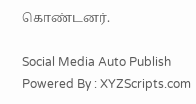கொண்டனர்.

Social Media Auto Publish Powered By : XYZScripts.com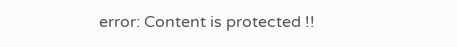error: Content is protected !!